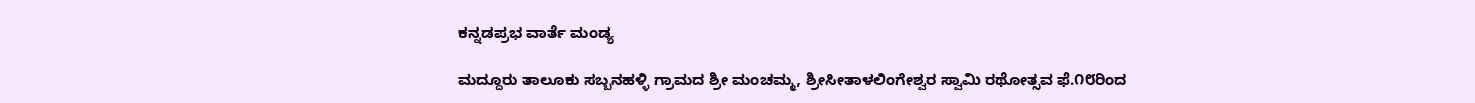ಕನ್ನಡಪ್ರಭ ವಾರ್ತೆ ಮಂಡ್ಯ

ಮದ್ದೂರು ತಾಲೂಕು ಸಬ್ಬನಹಳ್ಳಿ ಗ್ರಾಮದ ಶ್ರೀ ಮಂಚಮ್ಮ, ಶ್ರೀಸೀತಾಳಲಿಂಗೇಶ್ವರ ಸ್ವಾಮಿ ರಥೋತ್ಸವ ಫೆ.೧೮ರಿಂದ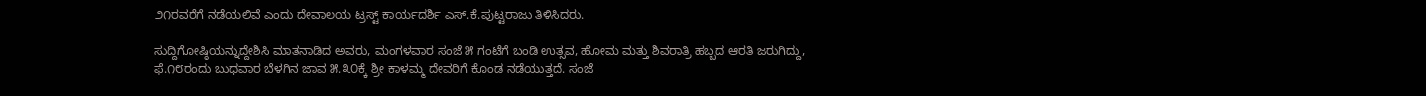೨೧ರವರೆಗೆ ನಡೆಯಲಿವೆ ಎಂದು ದೇವಾಲಯ ಟ್ರಸ್ಟ್ ಕಾರ್ಯದರ್ಶಿ ಎಸ್.ಕೆ.ಪುಟ್ಟರಾಜು ತಿಳಿಸಿದರು.

ಸುದ್ದಿಗೋಷ್ಠಿಯನ್ನುದ್ದೇಶಿಸಿ ಮಾತನಾಡಿದ ಅವರು, ಮಂಗಳವಾರ ಸಂಜೆ ೫ ಗಂಟೆಗೆ ಬಂಡಿ ಉತ್ಸವ, ಹೋಮ ಮತ್ತು ಶಿವರಾತ್ರಿ ಹಬ್ಬದ ಆರತಿ ಜರುಗಿದ್ದು, ಫೆ.೧೮ರಂದು ಬುಧವಾರ ಬೆಳಗಿನ ಜಾವ ೫.೩೦ಕ್ಕೆ ಶ್ರೀ ಕಾಳಮ್ಮ ದೇವರಿಗೆ ಕೊಂಡ ನಡೆಯುತ್ತದೆ. ಸಂಜೆ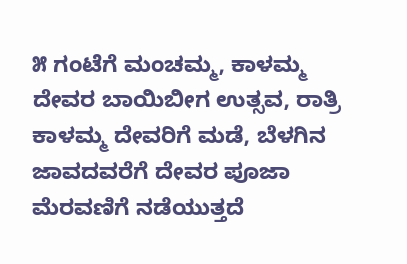೫ ಗಂಟೆಗೆ ಮಂಚಮ್ಮ, ಕಾಳಮ್ಮ ದೇವರ ಬಾಯಿಬೀಗ ಉತ್ಸವ, ರಾತ್ರಿ ಕಾಳಮ್ಮ ದೇವರಿಗೆ ಮಡೆ, ಬೆಳಗಿನ ಜಾವದವರೆಗೆ ದೇವರ ಪೂಜಾ ಮೆರವಣಿಗೆ ನಡೆಯುತ್ತದೆ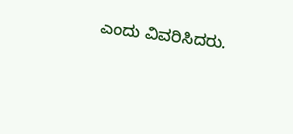ಎಂದು ವಿವರಿಸಿದರು.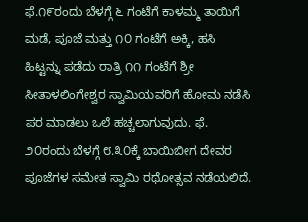ಫೆ.೧೯ರಂದು ಬೆಳಗ್ಗೆ ೬ ಗಂಟೆಗೆ ಕಾಳಮ್ಮ ತಾಯಿಗೆ ಮಡೆ, ಪೂಜೆ ಮತ್ತು ೧೦ ಗಂಟೆಗೆ ಅಕ್ಕಿ, ಹಸಿ ಹಿಟ್ಟನ್ನು ಪಡೆದು ರಾತ್ರಿ ೧೧ ಗಂಟೆಗೆ ಶ್ರೀ ಸೀತಾಳಲಿಂಗೇಶ್ವರ ಸ್ವಾಮಿಯವರಿಗೆ ಹೋಮ ನಡೆಸಿ ಪರ ಮಾಡಲು ಒಲೆ ಹಚ್ಚಲಾಗುವುದು. ಫೆ. ೨೦ರಂದು ಬೆಳಗ್ಗೆ ೮.೩೦ಕ್ಕೆ ಬಾಯಿಬೀಗ ದೇವರ ಪೂಜೆಗಳ ಸಮೇತ ಸ್ವಾಮಿ ರಥೋತ್ಸವ ನಡೆಯಲಿದೆ.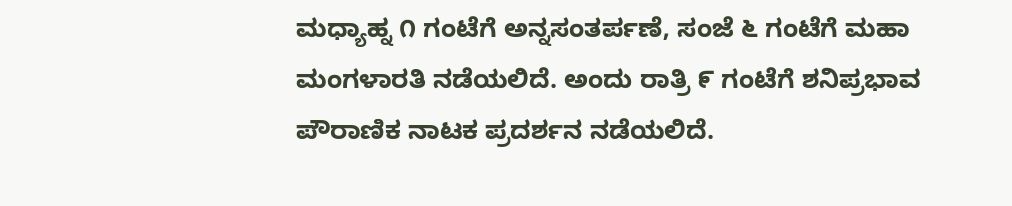ಮಧ್ಯಾಹ್ನ ೧ ಗಂಟೆಗೆ ಅನ್ನಸಂತರ್ಪಣೆ, ಸಂಜೆ ೬ ಗಂಟೆಗೆ ಮಹಾ ಮಂಗಳಾರತಿ ನಡೆಯಲಿದೆ. ಅಂದು ರಾತ್ರಿ ೯ ಗಂಟೆಗೆ ಶನಿಪ್ರಭಾವ ಪೌರಾಣಿಕ ನಾಟಕ ಪ್ರದರ್ಶನ ನಡೆಯಲಿದೆ.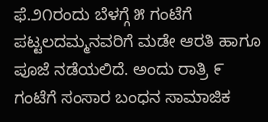ಫೆ.೨೧ರಂದು ಬೆಳಗ್ಗೆ ೫ ಗಂಟೆಗೆ ಪಟ್ಟಲದಮ್ಮನವರಿಗೆ ಮಡೇ ಆರತಿ ಹಾಗೂ ಪೂಜೆ ನಡೆಯಲಿದೆ. ಅಂದು ರಾತ್ರಿ ೯ ಗಂಟೆಗೆ ಸಂಸಾರ ಬಂಧನ ಸಾಮಾಜಿಕ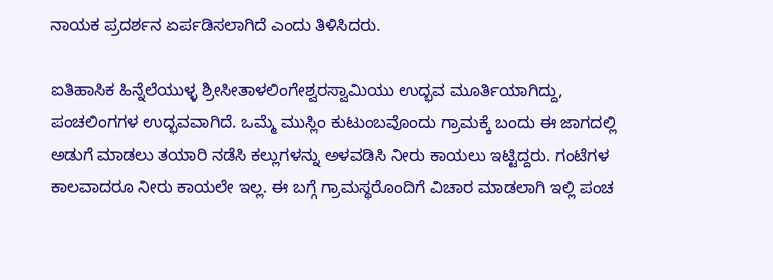ನಾಯಕ ಪ್ರದರ್ಶನ ಏರ್ಪಡಿಸಲಾಗಿದೆ ಎಂದು ತಿಳಿಸಿದರು.

ಐತಿಹಾಸಿಕ ಹಿನ್ನೆಲೆಯುಳ್ಳ ಶ್ರೀಸೀತಾಳಲಿಂಗೇಶ್ವರಸ್ವಾಮಿಯು ಉದ್ಭವ ಮೂರ್ತಿಯಾಗಿದ್ದು, ಪಂಚಲಿಂಗಗಳ ಉದ್ಭವವಾಗಿದೆ. ಒಮ್ಮೆ ಮುಸ್ಲಿಂ ಕುಟುಂಬವೊಂದು ಗ್ರಾಮಕ್ಕೆ ಬಂದು ಈ ಜಾಗದಲ್ಲಿ ಅಡುಗೆ ಮಾಡಲು ತಯಾರಿ ನಡೆಸಿ ಕಲ್ಲುಗಳನ್ನು ಅಳವಡಿಸಿ ನೀರು ಕಾಯಲು ಇಟ್ಟಿದ್ದರು. ಗಂಟೆಗಳ ಕಾಲವಾದರೂ ನೀರು ಕಾಯಲೇ ಇಲ್ಲ. ಈ ಬಗ್ಗೆ ಗ್ರಾಮಸ್ಥರೊಂದಿಗೆ ವಿಚಾರ ಮಾಡಲಾಗಿ ಇಲ್ಲಿ ಪಂಚ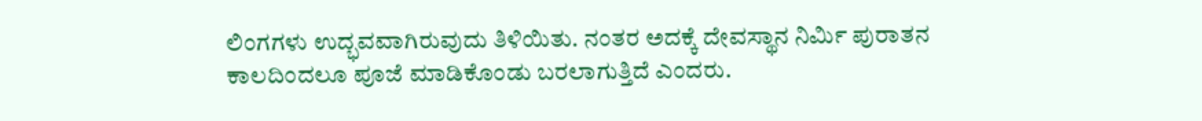ಲಿಂಗಗಳು ಉದ್ಭವವಾಗಿರುವುದು ತಿಳಿಯಿತು. ನಂತರ ಅದಕ್ಕೆ ದೇವಸ್ಥಾನ ನಿರ್ಮಿ ಪುರಾತನ ಕಾಲದಿಂದಲೂ ಪೂಜೆ ಮಾಡಿಕೊಂಡು ಬರಲಾಗುತ್ತಿದೆ ಎಂದರು.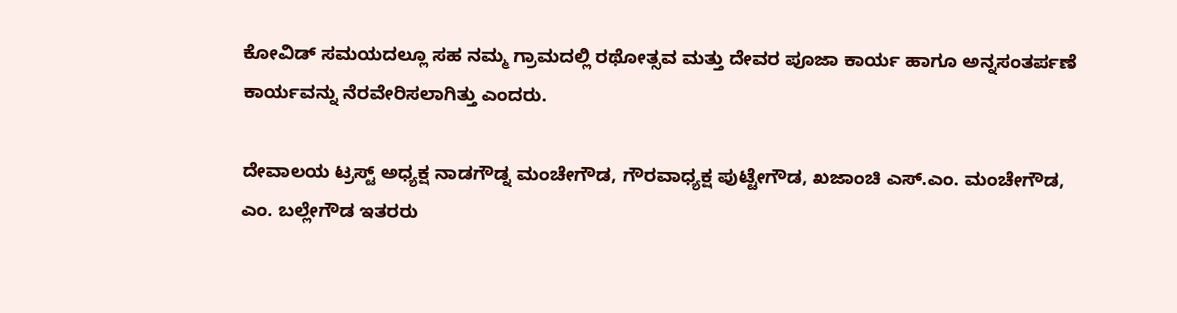ಕೋವಿಡ್ ಸಮಯದಲ್ಲೂ ಸಹ ನಮ್ಮ ಗ್ರಾಮದಲ್ಲಿ ರಥೋತ್ಸವ ಮತ್ತು ದೇವರ ಪೂಜಾ ಕಾರ್ಯ ಹಾಗೂ ಅನ್ನಸಂತರ್ಪಣೆ ಕಾರ್ಯವನ್ನು ನೆರವೇರಿಸಲಾಗಿತ್ತು ಎಂದರು.

ದೇವಾಲಯ ಟ್ರಸ್ಟ್ ಅಧ್ಯಕ್ಷ ನಾಡಗೌಡ್ನ ಮಂಚೇಗೌಡ, ಗೌರವಾಧ್ಯಕ್ಷ ಪುಟ್ಟೇಗೌಡ, ಖಜಾಂಚಿ ಎಸ್.ಎಂ. ಮಂಚೇಗೌಡ, ಎಂ. ಬಲ್ಲೇಗೌಡ ಇತರರು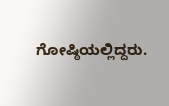ಗೋಷ್ಠಿಯಲ್ಲಿದ್ದರು.